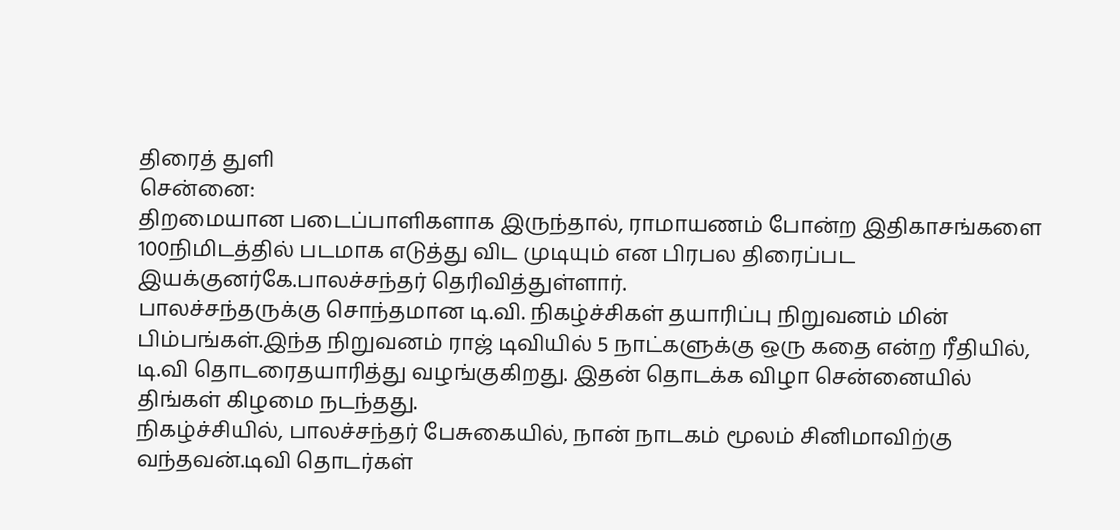திரைத் துளி
சென்னை:
திறமையான படைப்பாளிகளாக இருந்தால், ராமாயணம் போன்ற இதிகாசங்களை 100நிமிடத்தில் படமாக எடுத்து விட முடியும் என பிரபல திரைப்பட இயக்குனர்கே.பாலச்சந்தர் தெரிவித்துள்ளார்.
பாலச்சந்தருக்கு சொந்தமான டி.வி. நிகழ்ச்சிகள் தயாரிப்பு நிறுவனம் மின் பிம்பங்கள்.இந்த நிறுவனம் ராஜ் டிவியில் 5 நாட்களுக்கு ஒரு கதை என்ற ரீதியில், டி.வி தொடரைதயாரித்து வழங்குகிறது. இதன் தொடக்க விழா சென்னையில் திங்கள் கிழமை நடந்தது.
நிகழ்ச்சியில், பாலச்சந்தர் பேசுகையில், நான் நாடகம் மூலம் சினிமாவிற்கு வந்தவன்.டிவி தொடர்கள்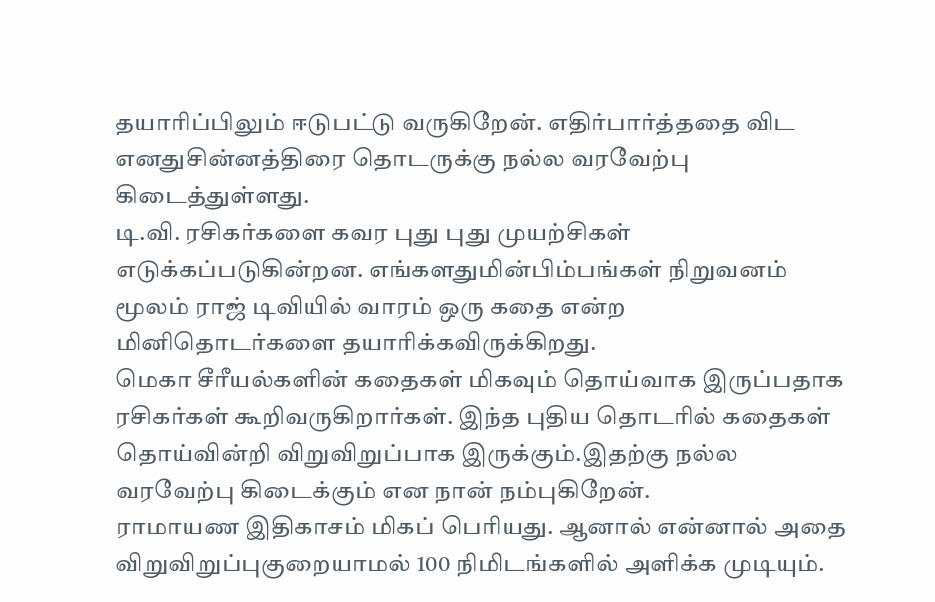தயாரிப்பிலும் ஈடுபட்டு வருகிறேன். எதிர்பார்த்ததை விட எனதுசின்னத்திரை தொடருக்கு நல்ல வரவேற்பு கிடைத்துள்ளது.
டி.வி. ரசிகர்களை கவர புது புது முயற்சிகள் எடுக்கப்படுகின்றன. எங்களதுமின்பிம்பங்கள் நிறுவனம் மூலம் ராஜ் டிவியில் வாரம் ஒரு கதை என்ற மினிதொடர்களை தயாரிக்கவிருக்கிறது.
மெகா சீரீயல்களின் கதைகள் மிகவும் தொய்வாக இருப்பதாக ரசிகர்கள் கூறிவருகிறார்கள். இந்த புதிய தொடரில் கதைகள் தொய்வின்றி விறுவிறுப்பாக இருக்கும்.இதற்கு நல்ல வரவேற்பு கிடைக்கும் என நான் நம்புகிறேன்.
ராமாயண இதிகாசம் மிகப் பெரியது. ஆனால் என்னால் அதை விறுவிறுப்புகுறையாமல் 100 நிமிடங்களில் அளிக்க முடியும்.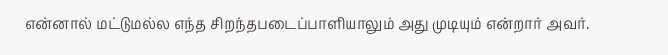என்னால் மட்டுமல்ல எந்த சிறந்தபடைப்பாளியாலும் அது முடியும் என்றார் அவர்.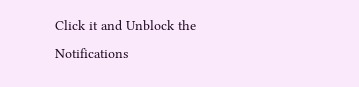Click it and Unblock the Notifications